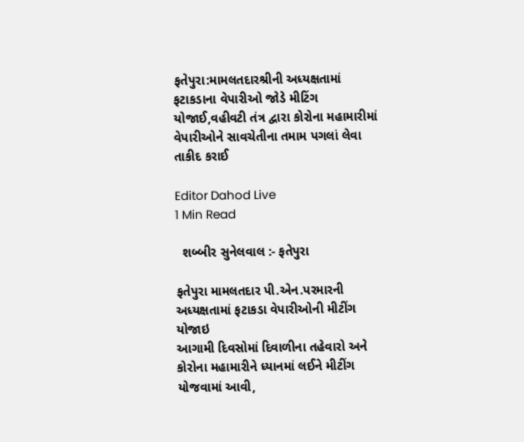ફતેપુરા:મામલતદારશ્રીની અધ્યક્ષતામાં ફટાકડાના વેપારીઓ જોડે મીટિંગ યોજાઈ,વહીવટી તંત્ર દ્વારા કોરોના મહામારીમાં વેપારીઓને સાવચેતીના તમામ પગલાં લેવા તાકીદ કરાઈ

Editor Dahod Live
1 Min Read

  શબ્બીર સુનેલવાલ :- ફતેપુરા

ફતેપુરા મામલતદાર પી.એન.પરમારની અધ્યક્ષતામાં ફટાકડા વેપારીઓની મીટીંગ યોજાઇ
આગામી દિવસોમાં દિવાળીના તહેવારો અને કોરોના મહામારીને ધ્યાનમાં લઈને મીટીંગ યોજવામાં આવી,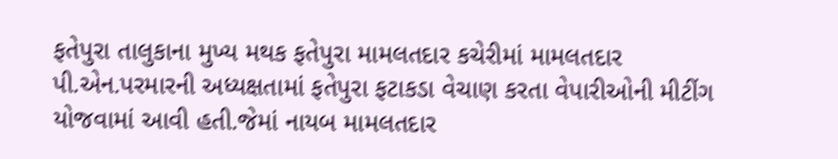ફતેપુરા તાલુકાના મુખ્ય મથક ફતેપુરા મામલતદાર કચેરીમાં મામલતદાર પી.એન.પરમારની અધ્યક્ષતામાં ફતેપુરા ફટાકડા વેચાણ કરતા વેપારીઓની મીટીંગ યોજવામાં આવી હતી.જેમાં નાયબ મામલતદાર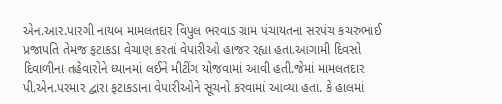એન.આર.પારગી નાયબ મામલતદાર વિપુલ ભરવાડ ગ્રામ પંચાયતના સરપંચ કચરુભાઈ પ્રજાપતિ તેમજ ફટાકડા વેચાણ કરતાં વેપારીઓ હાજર રહ્યા હતા.આગામી દિવસો દિવાળીના તહેવારોને ધ્યાનમાં લઈને મીટીંગ યોજવામાં આવી હતી.જેમાં મામલતદાર પી.એન.પરમાર દ્વારા ફટાકડાના વેપારીઓને સૂચનો કરવામાં આવ્યા હતા. કે હાલમાં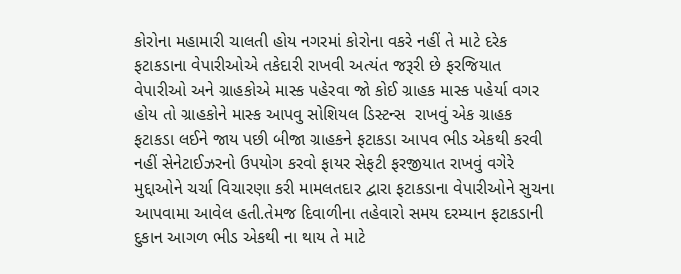કોરોના મહામારી ચાલતી હોય નગરમાં કોરોના વકરે નહીં તે માટે દરેક ફટાકડાના વેપારીઓએ તકેદારી રાખવી અત્યંત જરૂરી છે ફરજિયાત વેપારીઓ અને ગ્રાહકોએ માસ્ક પહેરવા જો કોઈ ગ્રાહક માસ્ક પહેર્યા વગર હોય તો ગ્રાહકોને માસ્ક આપવુ સોશિયલ ડિસ્ટન્સ  રાખવું એક ગ્રાહક ફટાકડા લઈને જાય પછી બીજા ગ્રાહકને ફટાકડા આપવ ભીડ એકથી કરવી નહીં સેનેટાઈઝરનો ઉપયોગ કરવો ફાયર સેફટી ફરજીયાત રાખવું વગેરે મુદ્દાઓને ચર્ચા વિચારણા કરી મામલતદાર દ્વારા ફટાકડાના વેપારીઓને સુચના આપવામા આવેલ હતી.તેમજ દિવાળીના તહેવારો સમય દરમ્યાન ફટાકડાની દુકાન આગળ ભીડ એકથી ના થાય તે માટે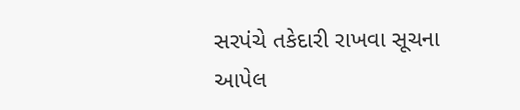સરપંચે તકેદારી રાખવા સૂચના આપેલ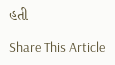હતી

Share This Article